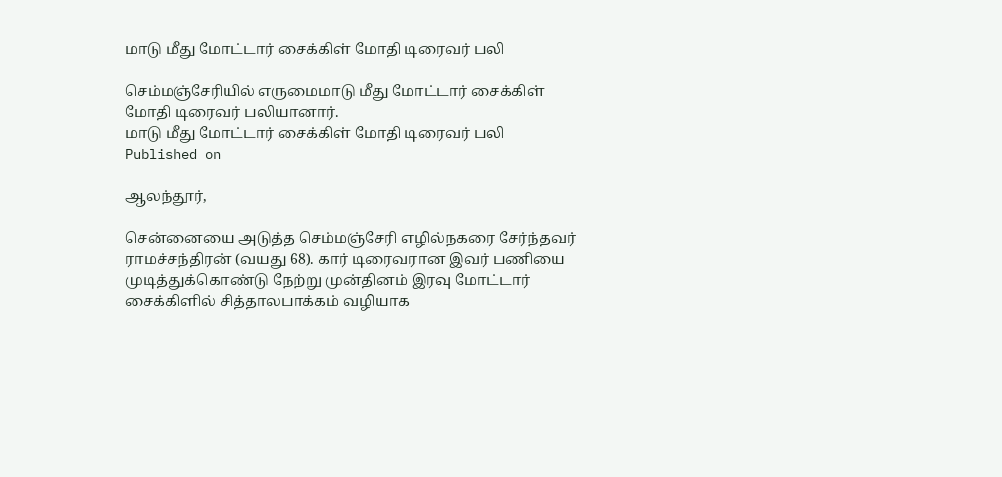மாடு மீது மோட்டார் சைக்கிள் மோதி டிரைவர் பலி

செம்மஞ்சேரியில் எருமைமாடு மீது மோட்டார் சைக்கிள் மோதி டிரைவர் பலியானார்.
மாடு மீது மோட்டார் சைக்கிள் மோதி டிரைவர் பலி
Published on

ஆலந்தூர்,

சென்னையை அடுத்த செம்மஞ்சேரி எழில்நகரை சேர்ந்தவர் ராமச்சந்திரன் (வயது 68). கார் டிரைவரான இவர் பணியை முடித்துக்கொண்டு நேற்று முன்தினம் இரவு மோட்டார் சைக்கிளில் சித்தாலபாக்கம் வழியாக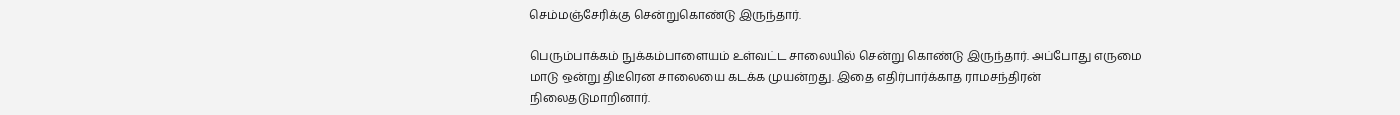செம்மஞ்சேரிக்கு சென்றுகொண்டு இருந்தார்.

பெரும்பாக்கம் நுக்கம்பாளையம் உள்வட்ட சாலையில் சென்று கொண்டு இருந்தார். அப்போது எருமை மாடு ஒன்று திடீரென சாலையை கடக்க முயன்றது. இதை எதிர்பார்க்காத ராமசந்திரன் நிலைதடுமாறினார்.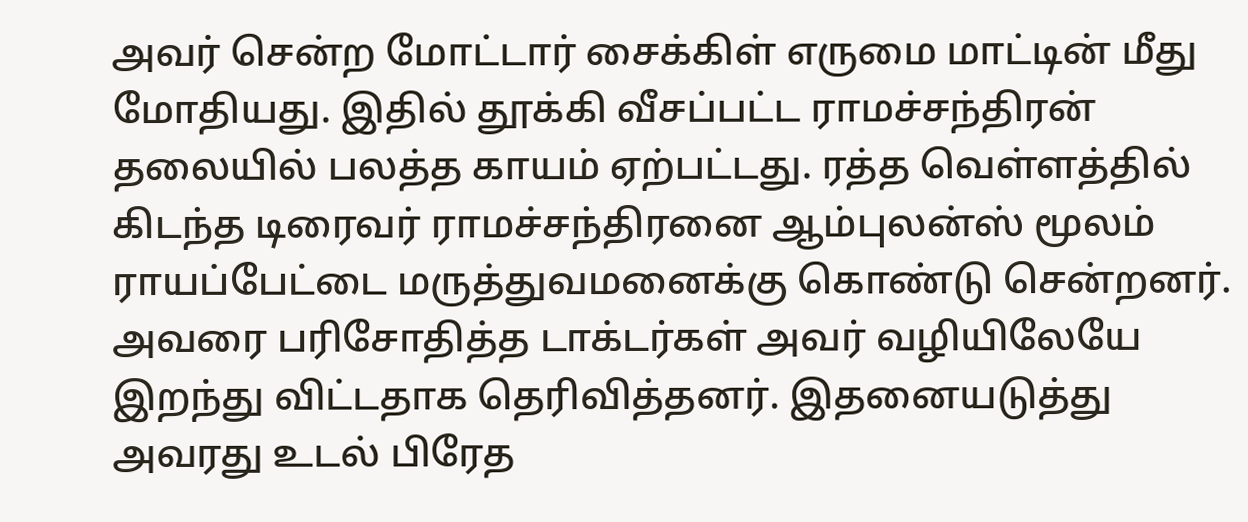அவர் சென்ற மோட்டார் சைக்கிள் எருமை மாட்டின் மீது மோதியது. இதில் தூக்கி வீசப்பட்ட ராமச்சந்திரன் தலையில் பலத்த காயம் ஏற்பட்டது. ரத்த வெள்ளத்தில் கிடந்த டிரைவர் ராமச்சந்திரனை ஆம்புலன்ஸ் மூலம் ராயப்பேட்டை மருத்துவமனைக்கு கொண்டு சென்றனர். அவரை பரிசோதித்த டாக்டர்கள் அவர் வழியிலேயே இறந்து விட்டதாக தெரிவித்தனர். இதனையடுத்து அவரது உடல் பிரேத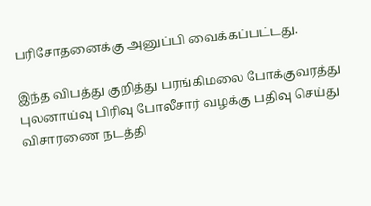பரிசோதனைக்கு அனுப்பி வைக்கப்பட்டது.

இந்த விபத்து குறித்து பரங்கிமலை போக்குவரத்து புலனாய்வு பிரிவு போலீசார் வழக்கு பதிவு செய்து விசாரணை நடத்தி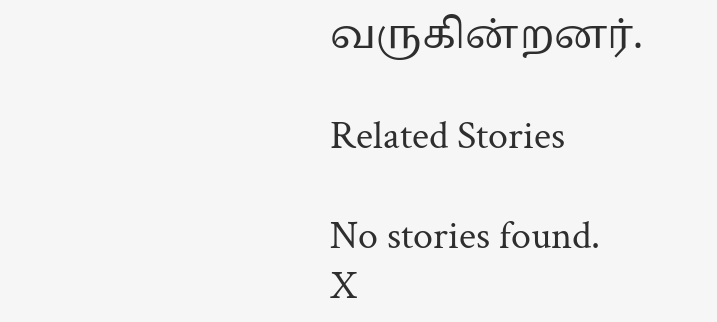வருகின்றனர்.

Related Stories

No stories found.
X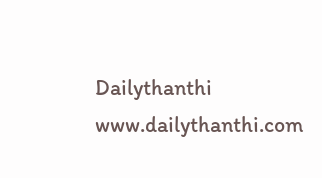Dailythanthi
www.dailythanthi.com